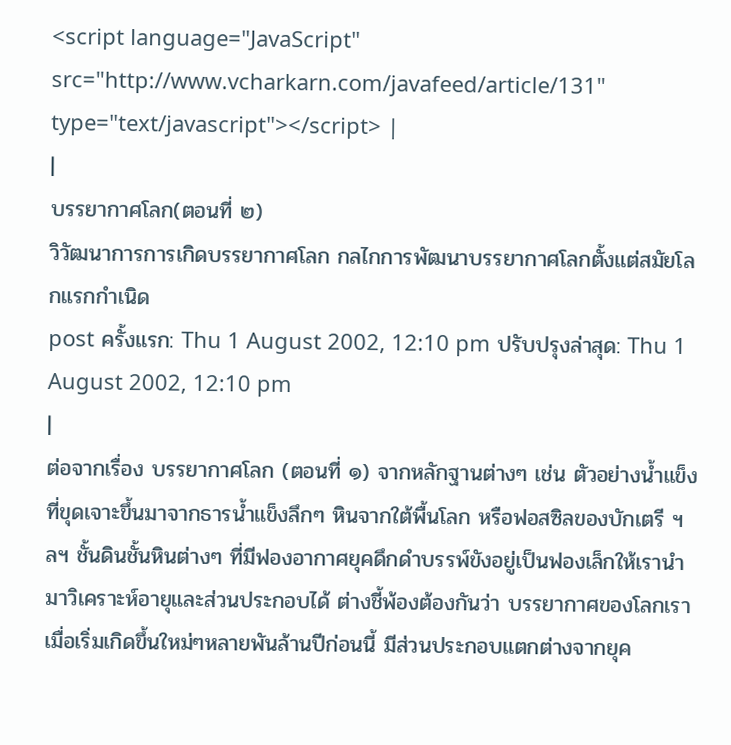<script language="JavaScript" src="http://www.vcharkarn.com/javafeed/article/131" type="text/javascript"></script> |
|
บรรยากาศโลก(ตอนที่ ๒)
วิวัฒนาการการเกิดบรรยากาศโลก กลไกการพัฒนาบรรยากาศโลกตั้งแต่สมัยโลกแรกกำเนิด
post ครั้งแรก: Thu 1 August 2002, 12:10 pm ปรับปรุงล่าสุด: Thu 1 August 2002, 12:10 pm
|
ต่อจากเรื่อง บรรยากาศโลก (ตอนที่ ๑) จากหลักฐานต่างๆ เช่น ตัวอย่างน้ำแข็งที่ขุดเจาะขึ้นมาจากธารน้ำแข็งลึกๆ หินจากใต้พื้นโลก หรือฟอสซิลของบักเตรี ฯลฯ ชั้นดินชั้นหินต่างๆ ที่มีฟองอากาศยุคดึกดำบรรพ์ขังอยู่เป็นฟองเล็กให้เรานำมาวิเคราะห์อายุและส่วนประกอบได้ ต่างชี้พ้องต้องกันว่า บรรยากาศของโลกเราเมื่อเริ่มเกิดขึ้นใหม่ๆหลายพันล้านปีก่อนนี้ มีส่วนประกอบแตกต่างจากยุค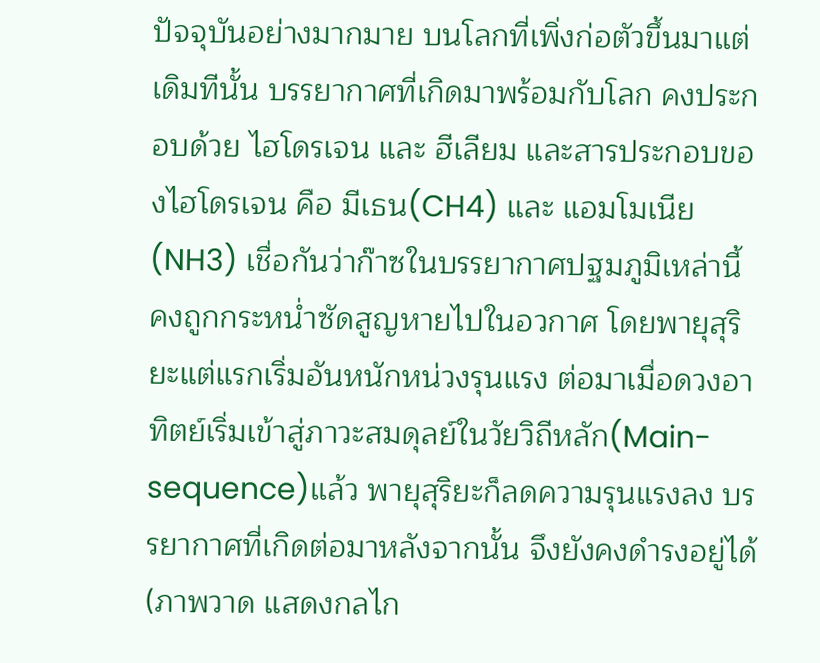ปัจจุบันอย่างมากมาย บนโลกที่เพิ่งก่อตัวขึ้นมาแต่เดิมทีนั้น บรรยากาศที่เกิดมาพร้อมกับโลก คงประกอบด้วย ไฮโดรเจน และ ฮีเลียม และสารประกอบของไฮโดรเจน คือ มีเธน(CH4) และ แอมโมเนีย (NH3) เชื่อกันว่าก๊าซในบรรยากาศปฐมภูมิเหล่านี้ คงถูกกระหน่ำซัดสูญหายไปในอวกาศ โดยพายุสุริยะแต่แรกเริ่มอันหนักหน่วงรุนแรง ต่อมาเมื่อดวงอาทิตย์เริ่มเข้าสู่ภาวะสมดุลย์ในวัยวิถีหลัก(Main-sequence)แล้ว พายุสุริยะก็ลดความรุนแรงลง บรรยากาศที่เกิดต่อมาหลังจากนั้น จึงยังคงดำรงอยู่ได้ (ภาพวาด แสดงกลไก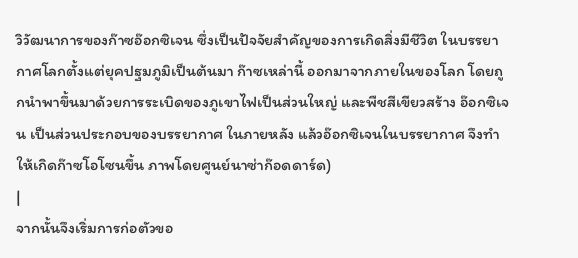วิวัฒนาการของก๊าซอ๊อกซิเจน ซึ่งเป็นปัจจัยสำคัญของการเกิดสิ่งมีชีวิต ในบรรยากาศโลกตั้งแต่ยุคปฐมภูมิเป็นต้นมา ก๊าซเหล่านี้ ออกมาจากภายในของโลก โดยถูกนำพาขึ้นมาด้วยการระเบิดของภูเขาไฟเป็นส่วนใหญ่ และพืชสีเขียวสร้าง อ๊อกซิเจน เป็นส่วนประกอบของบรรยากาศ ในภายหลัง แล้วอ๊อกซิเจนในบรรยากาศ จึงทำให้เกิดก๊าซโอโซนขึ้น ภาพโดยศูนย์นาซ่าก๊อดดาร์ด)
|
จากนั้นจึงเริ่มการก่อตัวขอ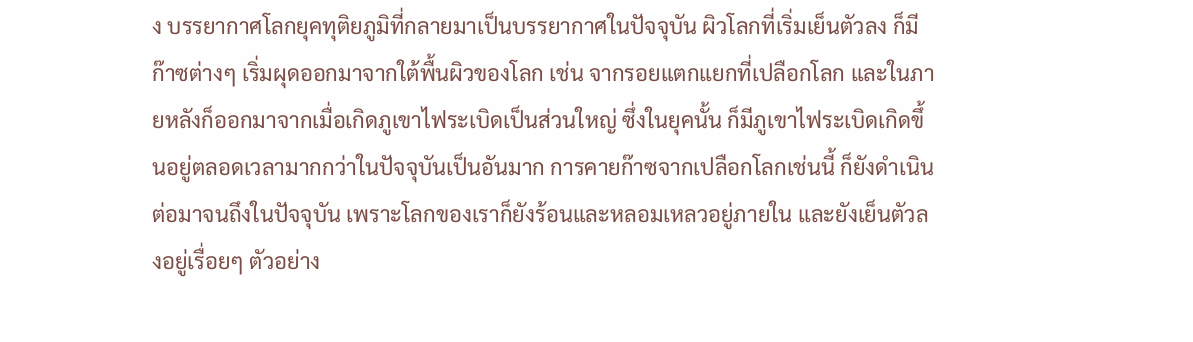ง บรรยากาศโลกยุคทุติยภูมิที่กลายมาเป็นบรรยากาศในปัจจุบัน ผิวโลกที่เริ่มเย็นตัวลง ก็มีก๊าซต่างๆ เริ่มผุดออกมาจากใต้พื้นผิวของโลก เช่น จากรอยแตกแยกที่เปลือกโลก และในภายหลังก็ออกมาจากเมื่อเกิดภูเขาไฟระเบิดเป็นส่วนใหญ่ ซึ่งในยุคนั้น ก็มีภูเขาไฟระเบิดเกิดขึ้นอยู่ตลอดเวลามากกว่าในปัจจุบันเป็นอันมาก การคายก๊าซจากเปลือกโลกเช่นนี้ ก็ยังดำเนินต่อมาจนถึงในปัจจุบัน เพราะโลกของเราก็ยังร้อนและหลอมเหลวอยู่ภายใน และยังเย็นตัวลงอยู่เรื่อยๆ ตัวอย่าง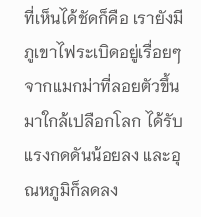ที่เห็นได้ชัดก็คือ เรายังมีภูเขาไฟระเบิดอยู่เรื่อยๆ จากแมกม่าที่ลอยตัวขึ้นมาใกล้เปลือกโลก ได้รับแรงกดดันน้อยลง และอุณหภูมิก็ลดลง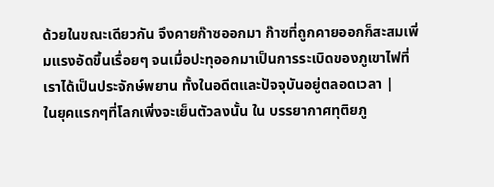ด้วยในขณะเดียวกัน จึงคายก๊าซออกมา ก๊าซที่ถูกคายออกก็สะสมเพิ่มแรงอัดขึ้นเรื่อยๆ จนเมื่อปะทุออกมาเป็นการระเบิดของภูเขาไฟที่เราได้เป็นประจักษ์พยาน ทั้งในอดีตและปัจจุบันอยู่ตลอดเวลา |
ในยุคแรกๆที่โลกเพิ่งจะเย็นตัวลงนั้น ใน บรรยากาศทุติยภู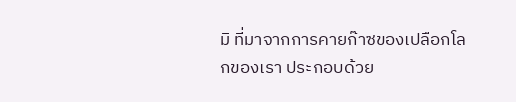มิ ที่มาจากการคายก๊าซของเปลือกโลกของเรา ประกอบด้วย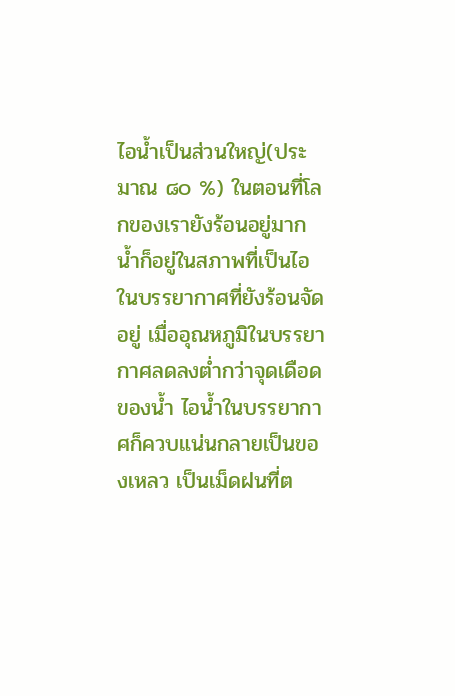ไอน้ำเป็นส่วนใหญ่(ประมาณ ๘๐ %) ในตอนที่โลกของเรายังร้อนอยู่มาก น้ำก็อยู่ในสภาพที่เป็นไอในบรรยากาศที่ยังร้อนจัดอยู่ เมื่ออุณหภูมิในบรรยากาศลดลงต่ำกว่าจุดเดือดของน้ำ ไอน้ำในบรรยากาศก็ควบแน่นกลายเป็นของเหลว เป็นเม็ดฝนที่ต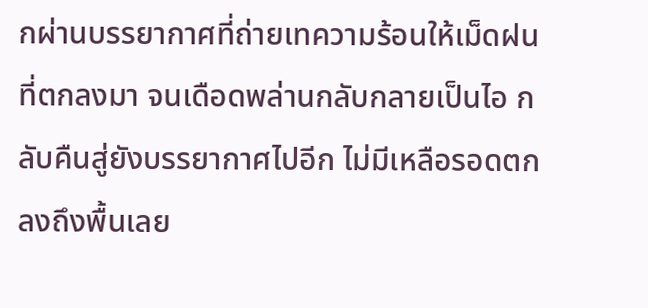กผ่านบรรยากาศที่ถ่ายเทความร้อนให้เม็ดฝนที่ตกลงมา จนเดือดพล่านกลับกลายเป็นไอ กลับคืนสู่ยังบรรยากาศไปอีก ไม่มีเหลือรอดตกลงถึงพื้นเลย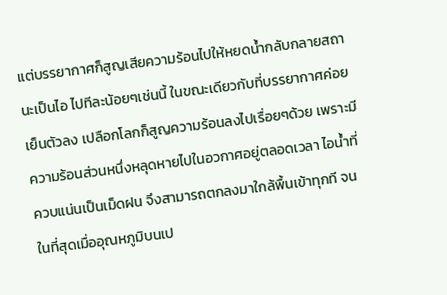แต่บรรยากาศก็สูญเสียความร้อนไปให้หยดน้ำกลับกลายสถานะเป็นไอ ไปทีละน้อยๆเช่นนี้ ในขณะเดียวกับที่บรรยากาศค่อยเย็นตัวลง เปลือกโลกก็สูญความร้อนลงไปเรื่อยๆด้วย เพราะมีความร้อนส่วนหนึ่งหลุดหายไปในอวกาศอยู่ตลอดเวลา ไอน้ำที่ควบแน่นเป็นเม็ดฝน จึงสามารถตกลงมาใกล้พื้นเข้าทุกที จนในที่สุดเมื่ออุณหภูมิบนเป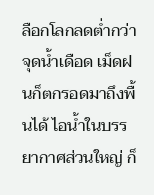ลือกโลกลดต่ำกว่าจุดน้ำเดือด เม็ดฝนก็ตกรอดมาถึงพื้นได้ ไอน้ำในบรรยากาศส่วนใหญ่ ก็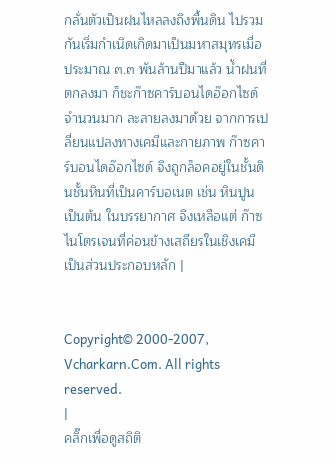กลั่นตัวเป็นฝนไหลลงถึงพื้นดิน ไปรวมกันเริ่มกำเนิดเกิดมาเป็นมหาสมุทรเมื่อประมาณ ๓.๓ พันล้านปีมาแล้ว น้ำฝนที่ตกลงมา ก็ชะก๊าซคาร์บอนไดอ๊อกไซด์ จำนวนมาก ละลายลงมาด้วย จากการเปลี่ยนแปลงทางเคมีและกายภาพ ก๊าซคาร์บอนไดอ๊อกไซด์ จึงถูกล็อคอยู่ในชั้นดินชั้นหินที่เป็นคาร์บอเนต เช่น หินปูน เป็นต้น ในบรรยากาศ จึงเหลือแต่ ก๊าซไนโตรเจนที่ค่อนข้างเสถียรในเชิงเคมี เป็นส่วนประกอบหลัก |


Copyright© 2000-2007, Vcharkarn.Com. All rights reserved.
|
คลิ๊กเพื่อดูสถิติ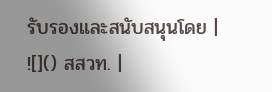รับรองและสนับสนุนโดย |
![]() สสวท. |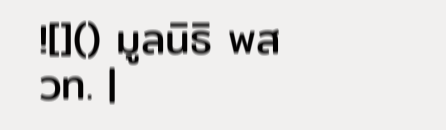![]() มูลนิธิ พสวท. |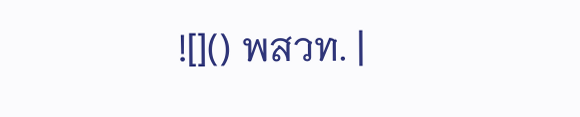![]() พสวท. |